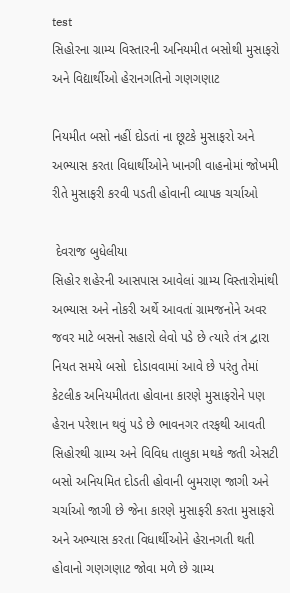test
સિહોરના ગ્રામ્ય વિસ્તારની અનિયમીત બસોથી મુસાફરો અને વિદ્યાર્થીઓ હેરાનગતિનો ગણગણાટ

નિયમીત બસો નહીં દોડતાં ના છૂટકે મુસાફરો અને અભ્યાસ કરતા વિધાર્થીઓને ખાનગી વાહનોમાં જોખમી રીતે મુસાફરી કરવી પડતી હોવાની વ્યાપક ચર્ચાઓ

 દેવરાજ બુધેલીયા
સિહોર શહેરની આસપાસ આવેલાં ગ્રામ્ય વિસ્તારોમાંથી અભ્યાસ અને નોકરી અર્થે આવતાં ગ્રામજનોને અવર જવર માટે બસનો સહારો લેવો પડે છે ત્યારે તંત્ર દ્વારા નિયત સમયે બસો  દોડાવવામાં આવે છે પરંતુ તેમાં કેટલીક અનિયમીતતા હોવાના કારણે મુસાફરોને પણ હેરાન પરેશાન થવું પડે છે ભાવનગર તરફથી આવતી સિહોરથી ગ્રામ્ય અને વિવિધ તાલુકા મથકે જતી એસટી બસો અનિયમિત દોડતી હોવાની બુમરાણ જાગી અને ચર્ચાઓ જાગી છે જેના કારણે મુસાફરી કરતા મુસાફરો અને અભ્યાસ કરતા વિધાર્થીઓને હેરાનગતી થતી હોવાનો ગણગણાટ જોવા મળે છે ગ્રામ્ય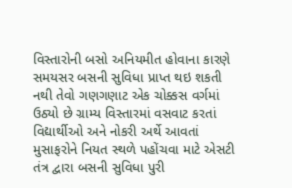વિસ્તારોની બસો અનિયમીત હોવાના કારણે સમયસર બસની સુવિધા પ્રાપ્ત થઇ શકતી નથી તેવો ગણગણાટ એક ચોક્કસ વર્ગમાં ઉઠ્યો છે ગ્રામ્ય વિસ્તારમાં વસવાટ કરતાં વિદ્યાર્થીઓ અને નોકરી અર્થે આવતાં મુસાફરોને નિયત સ્થળે પહોંચવા માટે એસટી તંત્ર દ્વારા બસની સુવિધા પુરી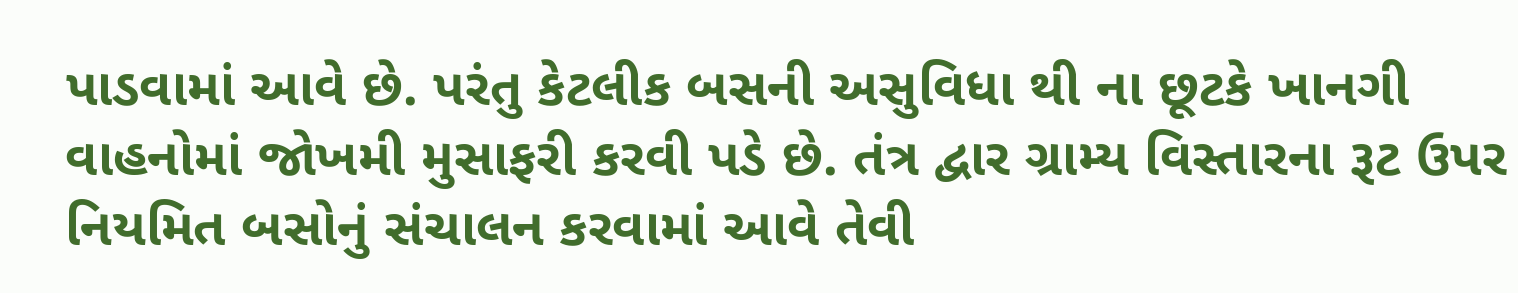પાડવામાં આવે છે. પરંતુ કેટલીક બસની અસુવિધા થી ના છૂટકે ખાનગી વાહનોમાં જોખમી મુસાફરી કરવી પડે છે. તંત્ર દ્વાર ગ્રામ્ય વિસ્તારના રૂટ ઉપર નિયમિત બસોનું સંચાલન કરવામાં આવે તેવી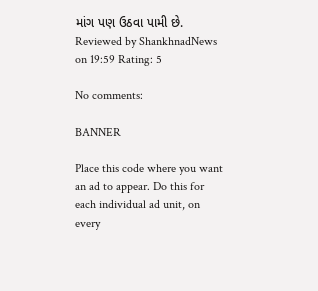માંગ પણ ઉઠવા પામી છે.
Reviewed by ShankhnadNews on 19:59 Rating: 5

No comments:

BANNER

Place this code where you want an ad to appear. Do this for each individual ad unit, on every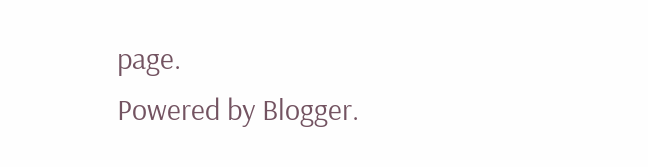page.
Powered by Blogger.